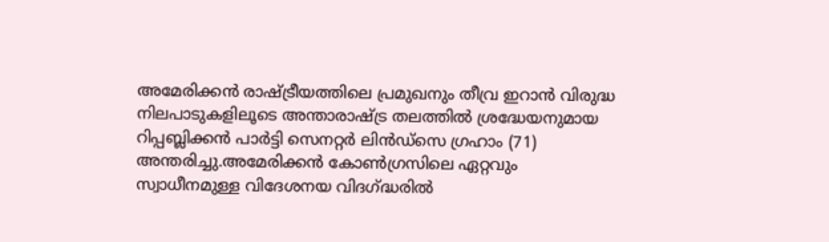അമേരിക്കൻ രാഷ്ട്രീയത്തിലെ പ്രമുഖനും തീവ്ര ഇറാൻ വിരുദ്ധ നിലപാടുകളിലൂടെ അന്താരാഷ്ട്ര തലത്തിൽ ശ്രദ്ധേയനുമായ റിപ്പബ്ലിക്കൻ പാർട്ടി സെനറ്റർ ലിൻഡ്സെ ഗ്രഹാം (71) അന്തരിച്ചു.അമേരിക്കൻ കോൺഗ്രസിലെ ഏറ്റവും സ്വാധീനമുള്ള വിദേശനയ വിദഗ്ദ്ധരിൽ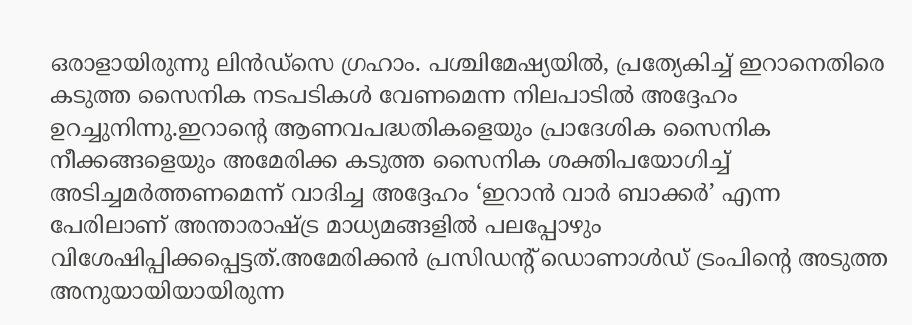ഒരാളായിരുന്നു ലിൻഡ്സെ ഗ്രഹാം. പശ്ചിമേഷ്യയിൽ, പ്രത്യേകിച്ച് ഇറാനെതിരെ കടുത്ത സൈനിക നടപടികൾ വേണമെന്ന നിലപാടിൽ അദ്ദേഹം ഉറച്ചുനിന്നു.ഇറാന്റെ ആണവപദ്ധതികളെയും പ്രാദേശിക സൈനിക നീക്കങ്ങളെയും അമേരിക്ക കടുത്ത സൈനിക ശക്തിപയോഗിച്ച് അടിച്ചമർത്തണമെന്ന് വാദിച്ച അദ്ദേഹം ‘ഇറാൻ വാർ ബാക്കർ’ എന്ന പേരിലാണ് അന്താരാഷ്ട്ര മാധ്യമങ്ങളിൽ പലപ്പോഴും വിശേഷിപ്പിക്കപ്പെട്ടത്.അമേരിക്കൻ പ്രസിഡന്റ് ഡൊണാൾഡ് ട്രംപിന്റെ അടുത്ത അനുയായിയായിരുന്ന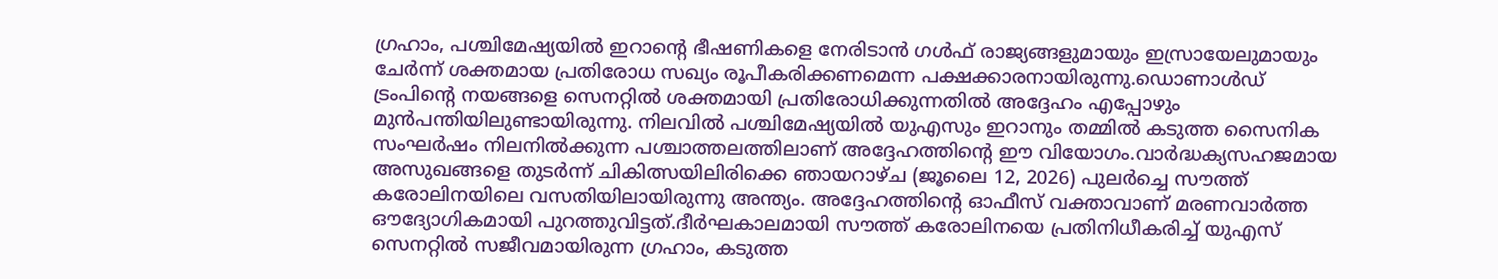ഗ്രഹാം, പശ്ചിമേഷ്യയിൽ ഇറാന്റെ ഭീഷണികളെ നേരിടാൻ ഗൾഫ് രാജ്യങ്ങളുമായും ഇസ്രായേലുമായും ചേർന്ന് ശക്തമായ പ്രതിരോധ സഖ്യം രൂപീകരിക്കണമെന്ന പക്ഷക്കാരനായിരുന്നു.ഡൊണാൾഡ് ട്രംപിന്റെ നയങ്ങളെ സെനറ്റിൽ ശക്തമായി പ്രതിരോധിക്കുന്നതിൽ അദ്ദേഹം എപ്പോഴും മുൻപന്തിയിലുണ്ടായിരുന്നു. നിലവിൽ പശ്ചിമേഷ്യയിൽ യുഎസും ഇറാനും തമ്മിൽ കടുത്ത സൈനിക സംഘർഷം നിലനിൽക്കുന്ന പശ്ചാത്തലത്തിലാണ് അദ്ദേഹത്തിന്റെ ഈ വിയോഗം.വാർദ്ധക്യസഹജമായ അസുഖങ്ങളെ തുടർന്ന് ചികിത്സയിലിരിക്കെ ഞായറാഴ്ച (ജൂലൈ 12, 2026) പുലർച്ചെ സൗത്ത് കരോലിനയിലെ വസതിയിലായിരുന്നു അന്ത്യം. അദ്ദേഹത്തിന്റെ ഓഫീസ് വക്താവാണ് മരണവാർത്ത ഔദ്യോഗികമായി പുറത്തുവിട്ടത്.ദീർഘകാലമായി സൗത്ത് കരോലിനയെ പ്രതിനിധീകരിച്ച് യുഎസ് സെനറ്റിൽ സജീവമായിരുന്ന ഗ്രഹാം, കടുത്ത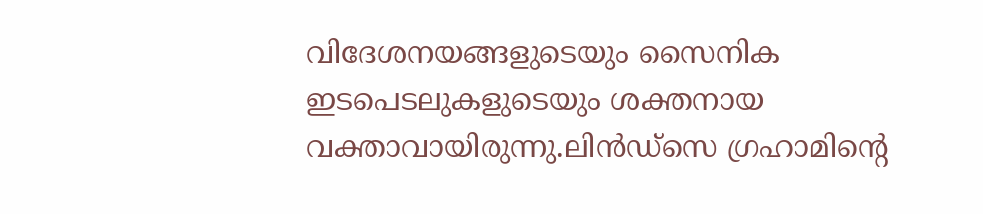വിദേശനയങ്ങളുടെയും സൈനിക ഇടപെടലുകളുടെയും ശക്തനായ വക്താവായിരുന്നു.ലിൻഡ്സെ ഗ്രഹാമിന്റെ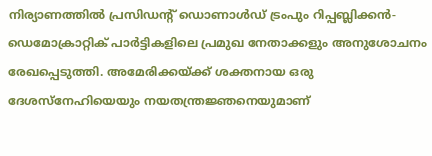നിര്യാണത്തിൽ പ്രസിഡന്റ് ഡൊണാൾഡ് ട്രംപും റിപ്പബ്ലിക്കൻ-ഡെമോക്രാറ്റിക് പാർട്ടികളിലെ പ്രമുഖ നേതാക്കളും അനുശോചനം രേഖപ്പെടുത്തി. അമേരിക്കയ്ക്ക് ശക്തനായ ഒരു ദേശസ്നേഹിയെയും നയതന്ത്രജ്ഞനെയുമാണ്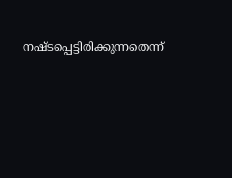നഷ്ടപ്പെട്ടിരിക്കുന്നതെന്ന്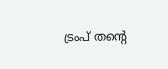ട്രംപ് തന്റെ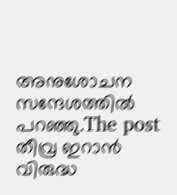അനുശോചന സന്ദേശത്തിൽ പറഞ്ഞു.The post തീവ്ര ഇറാൻ വിരുദ്ധ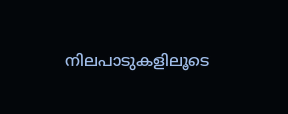നിലപാടുകളിലൂടെ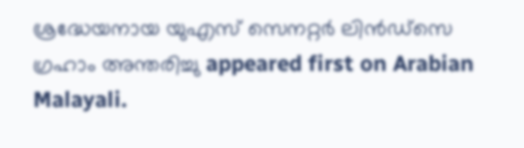ശ്രദ്ധേയനായ യുഎസ് സെനറ്റർ ലിൻഡ്സെ ഗ്രഹാം അന്തരിച്ചു appeared first on Arabian Malayali.